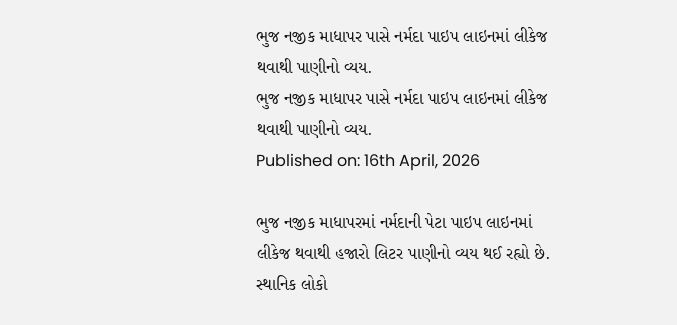ભુજ નજીક માધાપર પાસે નર્મદા પાઇપ લાઇનમાં લીકેજ થવાથી પાણીનો વ્યય.
ભુજ નજીક માધાપર પાસે નર્મદા પાઇપ લાઇનમાં લીકેજ થવાથી પાણીનો વ્યય.
Published on: 16th April, 2026

ભુજ નજીક માધાપરમાં નર્મદાની પેટા પાઇપ લાઇનમાં લીકેજ થવાથી હજારો લિટર પાણીનો વ્યય થઈ રહ્યો છે. સ્થાનિક લોકો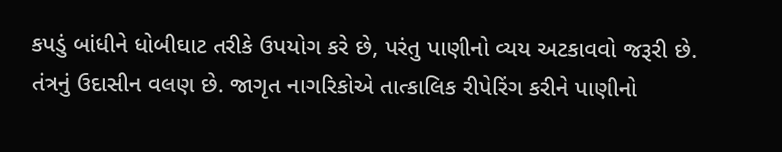કપડું બાંધીને ધોબીઘાટ તરીકે ઉપયોગ કરે છે, પરંતુ પાણીનો વ્યય અટકાવવો જરૂરી છે. તંત્રનું ઉદાસીન વલણ છે. જાગૃત નાગરિકોએ તાત્કાલિક રીપેરિંગ કરીને પાણીનો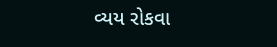વ્યય રોકવા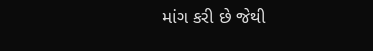માંગ કરી છે જેથી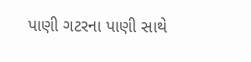પાણી ગટરના પાણી સાથે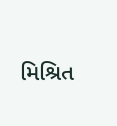મિશ્રિત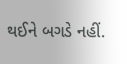થઈને બગડે નહીં.